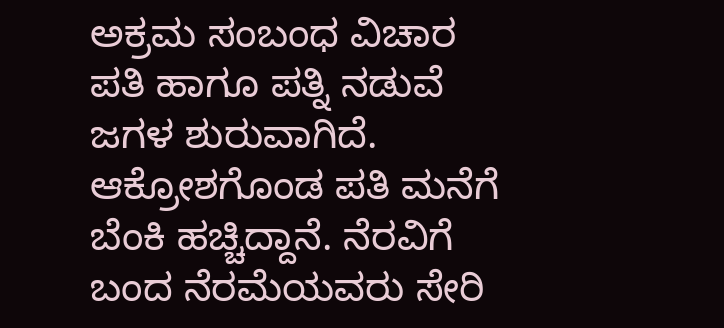ಅಕ್ರಮ ಸಂಬಂಧ ವಿಚಾರ ಪತಿ ಹಾಗೂ ಪತ್ನಿ ನಡುವೆ ಜಗಳ ಶುರುವಾಗಿದೆ. ಆಕ್ರೋಶಗೊಂಡ ಪತಿ ಮನೆಗೆ ಬೆಂಕಿ ಹಚ್ಚಿದ್ದಾನೆ. ನೆರವಿಗೆ ಬಂದ ನೆರಮೆಯವರು ಸೇರಿ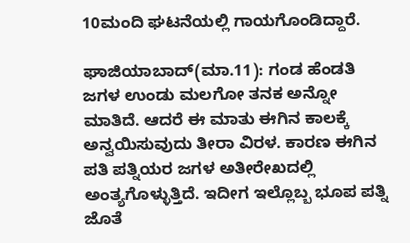10ಮಂದಿ ಘಟನೆಯಲ್ಲಿ ಗಾಯಗೊಂಡಿದ್ದಾರೆ.

ಘಾಜಿಯಾಬಾದ್(ಮಾ.11): ಗಂಡ ಹೆಂಡತಿ ಜಗಳ ಉಂಡು ಮಲಗೋ ತನಕ ಅನ್ನೋ ಮಾತಿದೆ. ಆದರೆ ಈ ಮಾತು ಈಗಿನ ಕಾಲಕ್ಕೆ ಅನ್ವಯಿಸುವುದು ತೀರಾ ವಿರಳ. ಕಾರಣ ಈಗಿನ ಪತಿ ಪತ್ನಿಯರ ಜಗಳ ಅತೀರೇಖದಲ್ಲಿ ಅಂತ್ಯಗೊಳ್ಳುತ್ತಿದೆ. ಇದೀಗ ಇಲ್ಲೊಬ್ಬ ಭೂಪ ಪತ್ನಿ ಜೊತೆ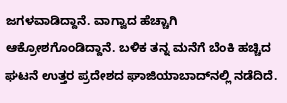ಜಗಳವಾಡಿದ್ದಾನೆ. ವಾಗ್ವಾದ ಹೆಚ್ಚಾಗಿ ಆಕ್ರೋಶಗೊಂಡಿದ್ದಾನೆ. ಬಳಿಕ ತನ್ನ ಮನೆಗೆ ಬೆಂಕಿ ಹಚ್ಚಿದ ಘಟನೆ ಉತ್ತರ ಪ್ರದೇಶದ ಘಾಜಿಯಾಬಾದ್‌ನಲ್ಲಿ ನಡೆದಿದೆ.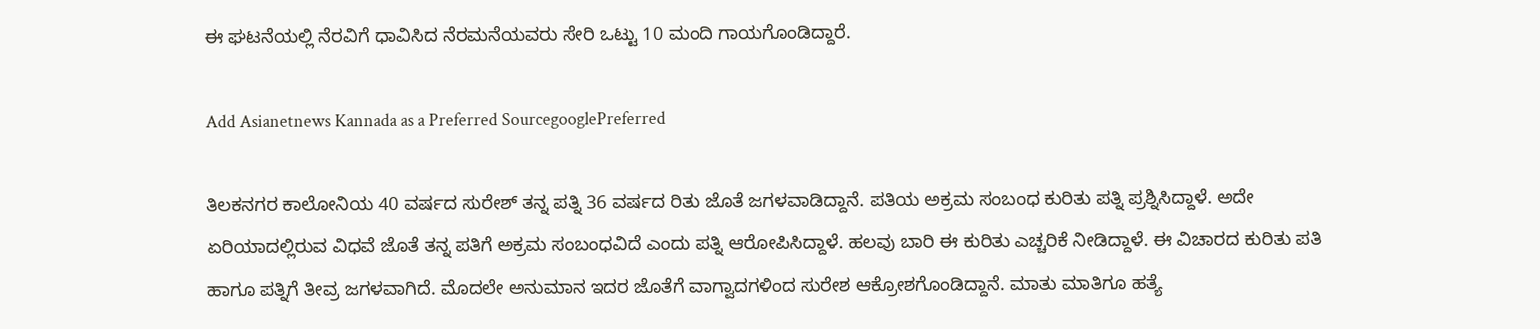ಈ ಘಟನೆಯಲ್ಲಿ ನೆರವಿಗೆ ಧಾವಿಸಿದ ನೆರಮನೆಯವರು ಸೇರಿ ಒಟ್ಟು 10 ಮಂದಿ ಗಾಯಗೊಂಡಿದ್ದಾರೆ.

Add Asianetnews Kannada as a Preferred SourcegooglePreferred

ತಿಲಕನಗರ ಕಾಲೋನಿಯ 40 ವರ್ಷದ ಸುರೇಶ್ ತನ್ನ ಪತ್ನಿ 36 ವರ್ಷದ ರಿತು ಜೊತೆ ಜಗಳವಾಡಿದ್ದಾನೆ. ಪತಿಯ ಅಕ್ರಮ ಸಂಬಂಧ ಕುರಿತು ಪತ್ನಿ ಪ್ರಶ್ನಿಸಿದ್ದಾಳೆ. ಅದೇ ಏರಿಯಾದಲ್ಲಿರುವ ವಿಧವೆ ಜೊತೆ ತನ್ನ ಪತಿಗೆ ಅಕ್ರಮ ಸಂಬಂಧವಿದೆ ಎಂದು ಪತ್ನಿ ಆರೋಪಿಸಿದ್ದಾಳೆ. ಹಲವು ಬಾರಿ ಈ ಕುರಿತು ಎಚ್ಚರಿಕೆ ನೀಡಿದ್ದಾಳೆ. ಈ ವಿಚಾರದ ಕುರಿತು ಪತಿ ಹಾಗೂ ಪತ್ನಿಗೆ ತೀವ್ರ ಜಗಳವಾಗಿದೆ. ಮೊದಲೇ ಅನುಮಾನ ಇದರ ಜೊತೆಗೆ ವಾಗ್ವಾದಗಳಿಂದ ಸುರೇಶ ಆಕ್ರೋಶಗೊಂಡಿದ್ದಾನೆ. ಮಾತು ಮಾತಿಗೂ ಹತ್ಯೆ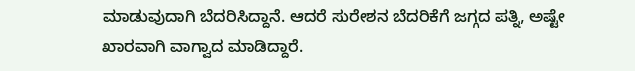ಮಾಡುವುದಾಗಿ ಬೆದರಿಸಿದ್ದಾನೆ. ಆದರೆ ಸುರೇಶನ ಬೆದರಿಕೆಗೆ ಜಗ್ಗದ ಪತ್ನಿ, ಅಷ್ಟೇ ಖಾರವಾಗಿ ವಾಗ್ವಾದ ಮಾಡಿದ್ದಾರೆ.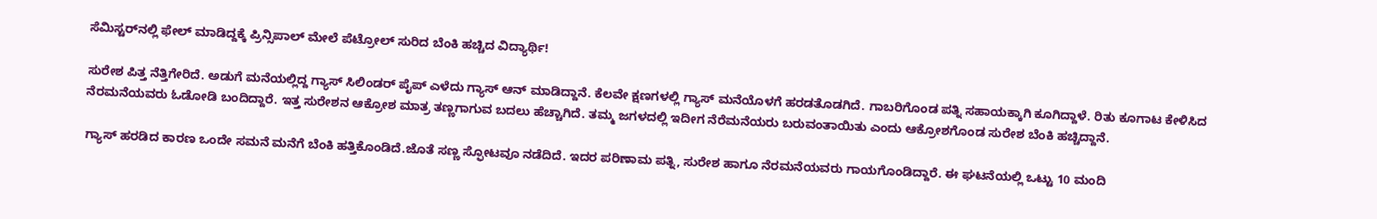ಸೆಮಿಸ್ಟರ್‌ನಲ್ಲಿ ಫೇಲ್‌ ಮಾಡಿದ್ದಕ್ಕೆ ಪ್ರಿನ್ಸಿಪಾಲ್‌ ಮೇಲೆ ಪೆಟ್ರೋಲ್‌ ಸುರಿದ ಬೆಂಕಿ ಹಚ್ಚಿದ ವಿದ್ಯಾರ್ಥಿ!

ಸುರೇಶ ಪಿತ್ತ ನೆತ್ತಿಗೇರಿದೆ. ಅಡುಗೆ ಮನೆಯಲ್ಲಿದ್ದ ಗ್ಯಾಸ್ ಸಿಲಿಂಡರ್ ಪೈಪ್ ಎಳೆದು ಗ್ಯಾಸ್ ಆನ್ ಮಾಡಿದ್ದಾನೆ. ಕೆಲವೇ ಕ್ಷಣಗಳಲ್ಲಿ ಗ್ಯಾಸ್ ಮನೆಯೊಳಗೆ ಹರಡತೊಡಗಿದೆ. ಗಾಬರಿಗೊಂಡ ಪತ್ನಿ ಸಹಾಯಕ್ಕಾಗಿ ಕೂಗಿದ್ದಾಳೆ. ರಿತು ಕೂಗಾಟ ಕೇಳಿಸಿದ ನೆರಮನೆಯವರು ಓಡೋಡಿ ಬಂದಿದ್ದಾರೆ. ಇತ್ತ ಸುರೇಶನ ಆಕ್ರೋಶ ಮಾತ್ರ ತಣ್ಣಗಾಗುವ ಬದಲು ಹೆಚ್ಚಾಗಿದೆ. ತಮ್ಮ ಜಗಳದಲ್ಲಿ ಇದೀಗ ನೆರೆಮನೆಯರು ಬರುವಂತಾಯಿತು ಎಂದು ಆಕ್ರೋಶಗೊಂಡ ಸುರೇಶ ಬೆಂಕಿ ಹಚ್ಚಿದ್ದಾನೆ.

ಗ್ಯಾಸ್ ಹರಡಿದ ಕಾರಣ ಒಂದೇ ಸಮನೆ ಮನೆಗೆ ಬೆಂಕಿ ಹತ್ತಿಕೊಂಡಿದೆ.ಜೊತೆ ಸಣ್ಣ ಸ್ಫೋಟವೂ ನಡೆದಿದೆ. ಇದರ ಪರಿಣಾಮ ಪತ್ನಿ, ಸುರೇಶ ಹಾಗೂ ನೆರಮನೆಯವರು ಗಾಯಗೊಂಡಿದ್ದಾರೆ. ಈ ಘಟನೆಯಲ್ಲಿ ಒಟ್ಟು 10 ಮಂದಿ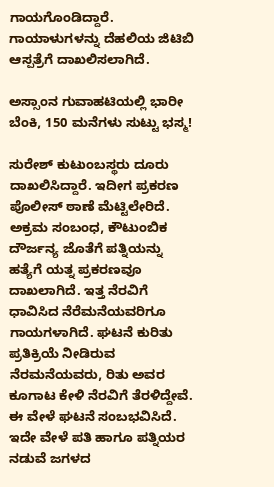ಗಾಯಗೊಂಡಿದ್ದಾರೆ. ಗಾಯಾಳುಗಳನ್ನು ದೆಹಲಿಯ ಜಿಟಿಬಿ ಆಸ್ಪತ್ರೆಗೆ ದಾಖಲಿಸಲಾಗಿದೆ.

ಅಸ್ಸಾಂನ ಗುವಾಹಟಿಯಲ್ಲಿ ಭಾರೀ ಬೆಂಕಿ, 150 ಮನೆಗಳು ಸುಟ್ಟು ಭಸ್ಮ!

ಸುರೇಶ್ ಕುಟುಂಬಸ್ಥರು ದೂರು ದಾಖಲಿಸಿದ್ದಾರೆ. ಇದೀಗ ಪ್ರಕರಣ ಪೊಲೀಸ್ ಠಾಣೆ ಮೆಟ್ಟಿಲೇರಿದೆ. ಅಕ್ರಮ ಸಂಬಂಧ, ಕೌಟುಂಬಿಕ ದೌರ್ಜನ್ಯ ಜೊತೆಗೆ ಪತ್ನಿಯನ್ನು ಹತ್ಯೆಗೆ ಯತ್ನ ಪ್ರಕರಣವೂ ದಾಖಲಾಗಿದೆ. ಇತ್ತ ನೆರವಿಗೆ ಧಾವಿಸಿದ ನೆರೆಮನೆಯವರಿಗೂ ಗಾಯಗಳಾಗಿದೆ. ಘಟನೆ ಕುರಿತು ಪ್ರತಿಕ್ರಿಯೆ ನೀಡಿರುವ ನೆರಮನೆಯವರು, ರಿತು ಅವರ ಕೂಗಾಟ ಕೇಳಿ ನೆರವಿಗೆ ತೆರಳಿದ್ದೇವೆ. ಈ ವೇಳೆ ಘಟನೆ ಸಂಬಭವಿಸಿದೆ. ಇದೇ ವೇಳೆ ಪತಿ ಹಾಗೂ ಪತ್ನಿಯರ ನಡುವೆ ಜಗಳದ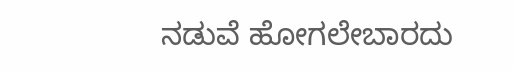ನಡುವೆ ಹೋಗಲೇಬಾರದು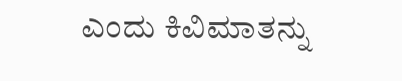ಎಂದು ಕಿವಿಮಾತನ್ನು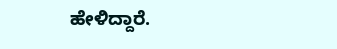ಹೇಳಿದ್ದಾರೆ.